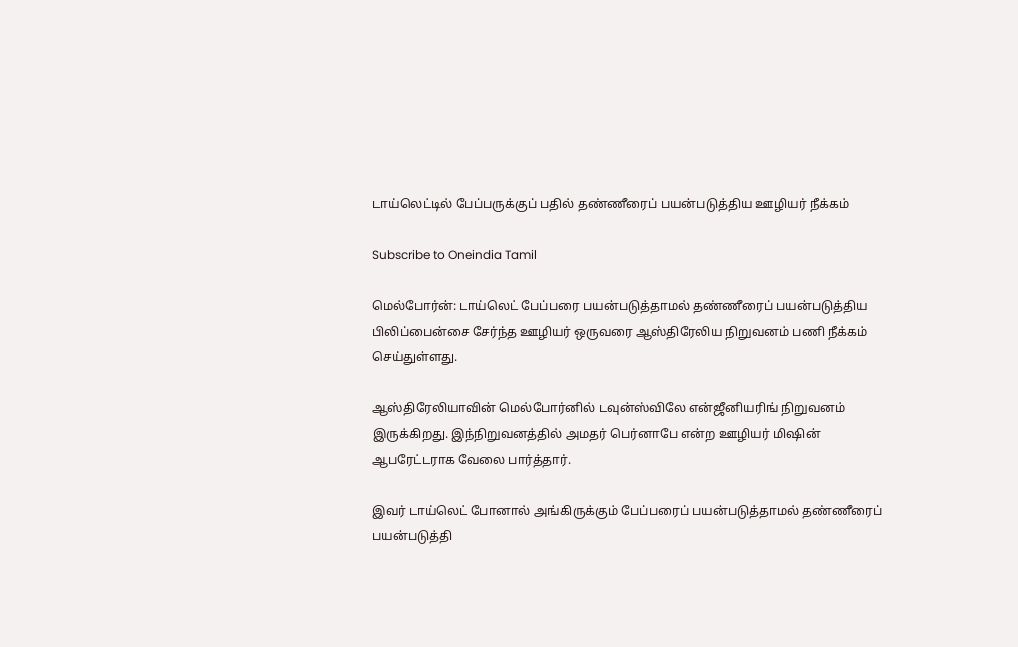டாய்லெட்டில் பேப்பருக்குப் பதில் தண்ணீரைப் பயன்படுத்திய ஊழியர் நீக்கம்

Subscribe to Oneindia Tamil

மெல்போர்ன்: டாய்லெட் பேப்பரை பயன்படுத்தாமல் தண்ணீரைப் பயன்படுத்திய பிலிப்பைன்சை சேர்ந்த ஊழியர் ஒருவரை ஆஸ்திரேலிய நிறுவனம் பணி நீக்கம் செய்துள்ளது.

ஆஸ்திரேலியாவின் மெல்போர்னில் டவுன்ஸ்விலே என்ஜீனியரிங் நிறுவனம் இருக்கிறது. இந்நிறுவனத்தில் அமதர் பெர்னாபே என்ற ஊழியர் மிஷின் ஆபரேட்டராக வேலை பார்த்தார்.

இவர் டாய்லெட் போனால் அங்கிருக்கும் பேப்பரைப் பயன்படுத்தாமல் தண்ணீரைப் பயன்படுத்தி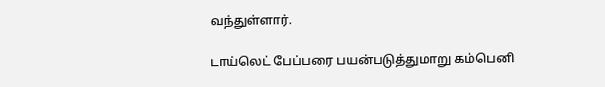வந்துள்ளார்.

டாய்லெட் பேப்பரை பயன்படுத்துமாறு கம்பெனி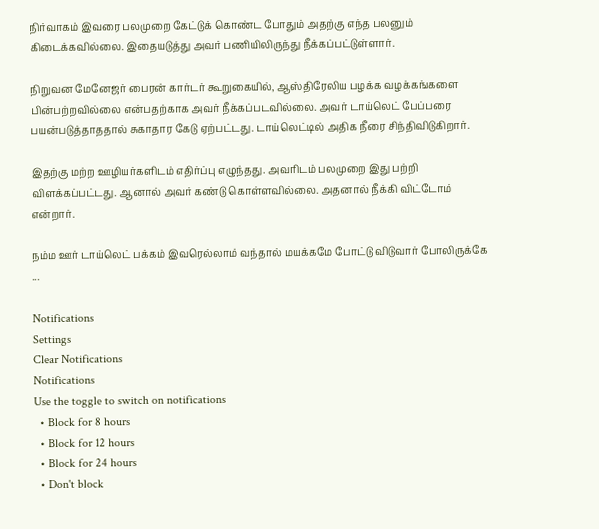நிர்வாகம் இவரை பலமுறை கேட்டுக் கொண்ட போதும் அதற்கு எந்த பலனும் கிடைக்கவில்லை. இதையடுத்து அவர் பணியிலிருந்து நீக்கப்பட்டுள்ளார்.

நிறுவன மேனேஜர் பைரன் கார்டர் கூறுகையில், ஆஸ்திரேலிய பழக்க வழக்கங்களை பின்பற்றவில்லை என்பதற்காக அவர் நீக்கப்படவில்லை. அவர் டாய்லெட் பேப்பரை பயன்படுத்தாததால் சுகாதார கேடு ஏற்பட்டது. டாய்லெட்டில் அதிக நீரை சிந்திவிடுகிறார்.

இதற்கு மற்ற ஊழியர்களிடம் எதிர்ப்பு எழுந்தது. அவரிடம் பலமுறை இது பற்றி விளக்கப்பட்டது. ஆனால் அவர் கண்டு கொள்ளவில்லை. அதனால் நீக்கி விட்டோம் என்றார்.

நம்ம ஊர் டாய்லெட் பக்கம் இவரெல்லாம் வந்தால் மயக்கமே போட்டு விடுவார் போலிருக்கே ...

Notifications
Settings
Clear Notifications
Notifications
Use the toggle to switch on notifications
  • Block for 8 hours
  • Block for 12 hours
  • Block for 24 hours
  • Don't block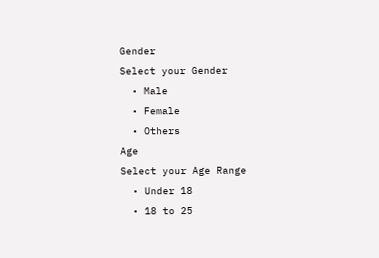Gender
Select your Gender
  • Male
  • Female
  • Others
Age
Select your Age Range
  • Under 18
  • 18 to 25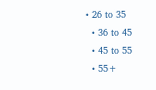• 26 to 35
  • 36 to 45
  • 45 to 55
  • 55+